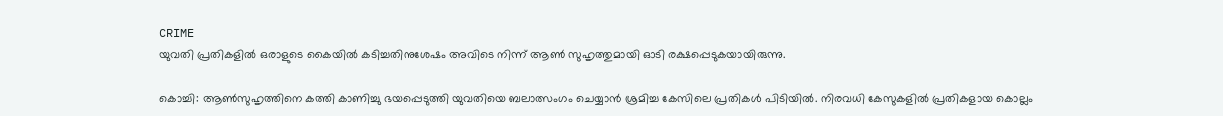CRIME
യുവതി പ്രതികളില്‍ ഒരാളുടെ കൈയില്‍ കടിച്ചതിനുശേഷം അവിടെ നിന്ന് ആണ്‍ സുഹൃത്തുമായി ഓടി രക്ഷപ്പെടുകയായിരുന്നു.

കൊച്ചി: ആണ്‍സുഹൃത്തിനെ കത്തി കാണിച്ചു ഭയപ്പെടുത്തി യുവതിയെ ബലാത്സംഗം ചെയ്യാന്‍ ശ്രമിച്ച കേസിലെ പ്രതികള്‍ പിടിയില്‍. നിരവധി കേസുകളില്‍ പ്രതികളായ കൊല്ലം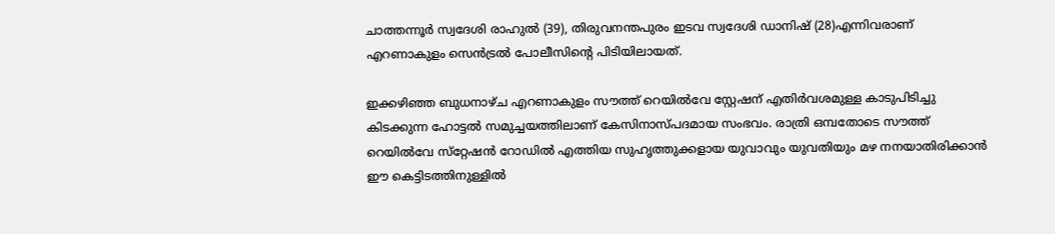ചാത്തന്നൂര്‍ സ്വദേശി രാഹുല്‍ (39), തിരുവനന്തപുരം ഇടവ സ്വദേശി ഡാനിഷ് (28)എന്നിവരാണ് എറണാകുളം സെന്‍ട്രല്‍ പോലീസിന്‍റെ പിടിയിലായത്.

ഇക്കഴിഞ്ഞ ബുധനാഴ്ച എറണാകുളം സൗത്ത് റെയില്‍വേ സ്റ്റേഷന് എതിര്‍വശമുള്ള കാടുപിടിച്ചു കിടക്കുന്ന ഹോട്ടല്‍ സമുച്ചയത്തിലാണ് കേസിനാസ്പദമായ സംഭവം. രാത്രി ഒമ്പതോടെ സൗത്ത് റെയില്‍വേ സ്‌റ്റേഷന്‍ റോഡില്‍ എത്തിയ സുഹൃത്തുക്കളായ യുവാവും യുവതിയും മഴ നനയാതിരിക്കാന്‍ ഈ കെട്ടിടത്തിനുള്ളില്‍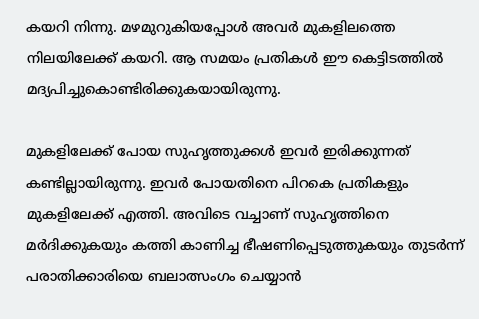കയറി നിന്നു. മഴമുറുകിയപ്പോള്‍ അവര്‍ മുകളിലത്തെ നിലയിലേക്ക് കയറി. ആ സമയം പ്രതികള്‍ ഈ കെട്ടിടത്തില്‍ മദ്യപിച്ചുകൊണ്ടിരിക്കുകയായിരുന്നു.

മുകളിലേക്ക് പോയ സുഹൃത്തുക്കള്‍ ഇവര്‍ ഇരിക്കുന്നത് കണ്ടില്ലായിരുന്നു. ഇവര്‍ പോയതിനെ പിറകെ പ്രതികളും മുകളിലേക്ക് എത്തി. അവിടെ വച്ചാണ് സുഹൃത്തിനെ മര്‍ദിക്കുകയും കത്തി കാണിച്ച ഭീഷണിപ്പെടുത്തുകയും തുടര്‍ന്ന് പരാതിക്കാരിയെ ബലാത്സംഗം ചെയ്യാന്‍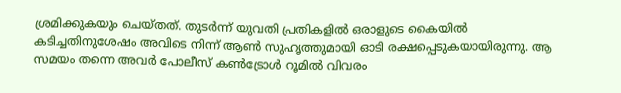ശ്രമിക്കുകയും ചെയ്തത്. തുടര്‍ന്ന് യുവതി പ്രതികളില്‍ ഒരാളുടെ കൈയില്‍ കടിച്ചതിനുശേഷം അവിടെ നിന്ന് ആണ്‍ സുഹൃത്തുമായി ഓടി രക്ഷപ്പെടുകയായിരുന്നു. ആ സമയം തന്നെ അവര്‍ പോലീസ് കണ്‍ട്രോള്‍ റൂമില്‍ വിവരം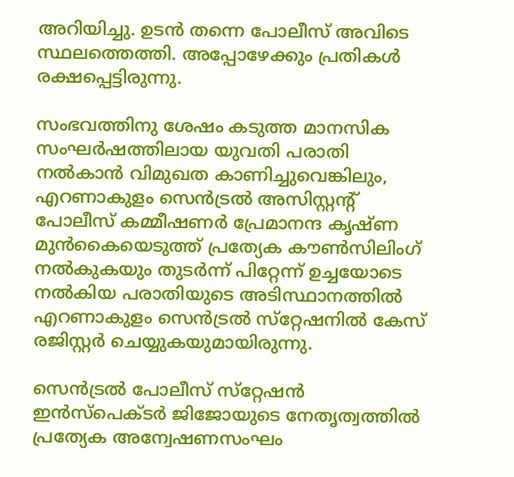അറിയിച്ചു. ഉടന്‍ തന്നെ പോലീസ് അവിടെ സ്ഥലത്തെത്തി. അപ്പോഴേക്കും പ്രതികള്‍ രക്ഷപ്പെട്ടിരുന്നു.

സംഭവത്തിനു ശേഷം കടുത്ത മാനസിക സംഘര്‍ഷത്തിലായ യുവതി പരാതി നല്‍കാന്‍ വിമുഖത കാണിച്ചുവെങ്കിലും, എറണാകുളം സെന്‍ട്രല്‍ അസിസ്റ്റന്‍റ് പോലീസ് കമ്മീഷണര്‍ പ്രേമാനന്ദ കൃഷ്ണ മുന്‍കൈയെടുത്ത് പ്രത്യേക കൗണ്‍സിലിംഗ് നല്‍കുകയും തുടര്‍ന്ന് പിറ്റേന്ന് ഉച്ചയോടെ നല്‍കിയ പരാതിയുടെ അടിസ്ഥാനത്തില്‍ എറണാകുളം സെന്‍ട്രല്‍ സ്‌റ്റേഷനില്‍ കേസ് രജിസ്റ്റര്‍ ചെയ്യുകയുമായിരുന്നു.

സെന്‍ട്രല്‍ പോലീസ് സ്‌റ്റേഷന്‍ ഇന്‍സ്‌പെക്ടര്‍ ജിജോയുടെ നേതൃത്വത്തില്‍ പ്രത്യേക അന്വേഷണസംഘം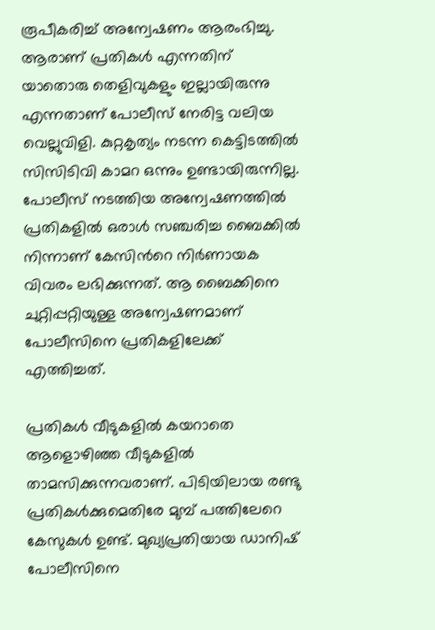രൂപീകരിച്ച് അന്വേഷണം ആരംഭിച്ചു. ആരാണ് പ്രതികള്‍ എന്നതിന് യാതൊരു തെളിവുകളും ഇല്ലായിരുന്നു എന്നതാണ് പോലീസ് നേരിട്ട വലിയ വെല്ലുവിളി. കുറ്റകൃത്യം നടന്ന കെട്ടിടത്തില്‍ സിസിടിവി കാമറ ഒന്നും ഉണ്ടായിരുന്നില്ല. പോലീസ് നടത്തിയ അന്വേഷണത്തില്‍ പ്രതികളില്‍ ഒരാള്‍ സഞ്ചരിച്ച ബൈക്കില്‍ നിന്നാണ് കേസിന്‍റെ നിര്‍ണായക വിവരം ലഭിക്കുന്നത്. ആ ബൈക്കിനെ ചുറ്റിപ്പറ്റിയുള്ള അന്വേഷണമാണ് പോലീസിനെ പ്രതികളിലേക്ക് എത്തിച്ചത്.

പ്രതികള്‍ വീടുകളില്‍ കയറാതെ ആളൊഴിഞ്ഞ വീടുകളില്‍ താമസിക്കുന്നവരാണ്. പിടിയിലായ രണ്ടു പ്രതികള്‍ക്കുമെതിരേ മുമ്പ് പത്തിലേറെ കേസുകള്‍ ഉണ്ട്. മുഖ്യപ്രതിയായ ഡാനിഷ് പോലീസിനെ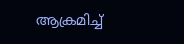ആക്രമിച്ച്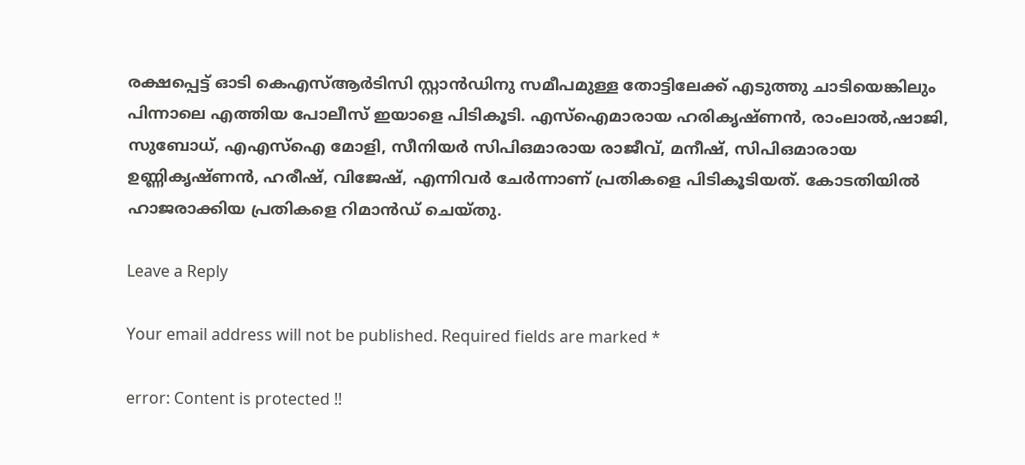രക്ഷപ്പെട്ട് ഓടി കെഎസ്ആര്‍ടിസി സ്റ്റാന്‍ഡിനു സമീപമുള്ള തോട്ടിലേക്ക് എടുത്തു ചാടിയെങ്കിലും പിന്നാലെ എത്തിയ പോലീസ് ഇയാളെ പിടികൂടി. എസ്ഐമാരായ ഹരികൃഷ്ണന്‍, രാംലാല്‍,ഷാജി, സുബോധ്, എഎസ്ഐ മോളി, സീനിയര്‍ സിപിഒമാരായ രാജീവ്, മനീഷ്, സിപിഒമാരായ ഉണ്ണികൃഷ്ണന്‍, ഹരീഷ്, വിജേഷ്, എന്നിവര്‍ ചേര്‍ന്നാണ് പ്രതികളെ പിടികൂടിയത്. കോടതിയില്‍ ഹാജരാക്കിയ പ്രതികളെ റിമാന്‍ഡ് ചെയ്തു.

Leave a Reply

Your email address will not be published. Required fields are marked *

error: Content is protected !!